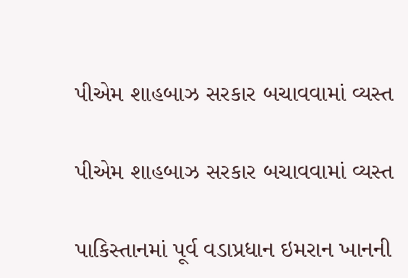પીએમ શાહબાઝ સરકાર બચાવવામાં વ્યસ્ત

પીએમ શાહબાઝ સરકાર બચાવવામાં વ્યસ્ત

પાકિસ્તાનમાં પૂર્વ વડાપ્રધાન ઇમરાન ખાનની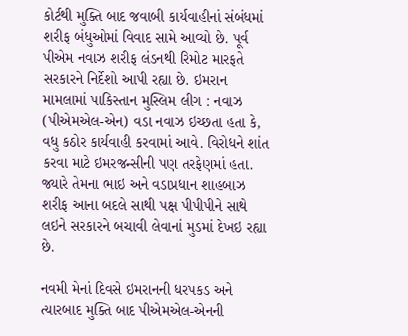કોર્ટથી મુક્તિ બાદ જવાબી કાર્યવાહીનાં સંબંધમાં શરીફ બંધુઓમાં વિવાદ સામે આવ્યો છે. પૂર્વ પીએમ નવાઝ શરીફ લંડનથી રિમોટ મારફતે સરકારને નિર્દેશો આપી રહ્યા છે. ઇમરાન મામલામાં પાકિસ્તાન મુસ્લિમ લીગ : નવાઝ (પીએમએલ-એન) વડા નવાઝ ઇચ્છતા હતા કે, વધુ કઠોર કાર્યવાહી કરવામાં આવે. વિરોધને શાંત કરવા માટે ઇમરજન્સીની પણ તરફેણમાં હતા. જ્યારે તેમના ભાઇ અને વડાપ્રધાન શાહબાઝ શરીફ આના બદલે સાથી પક્ષ પીપીપીને સાથે લઇને સરકારને બચાવી લેવાનાં મુડમાં દેખઇ રહ્યા છે.

નવમી મેનાં દિવસે ઇમરાનની ધરપકડ અને ત્યારબાદ મુક્તિ બાદ પીએમએલ-એનની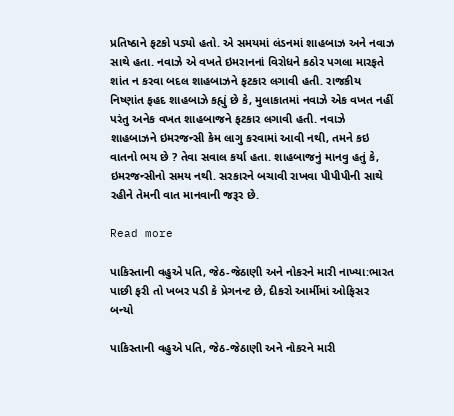પ્રતિષ્ઠાને ફટકો પડ્યો હતો. એ સમયમાં લંડનમાં શાહબાઝ અને નવાઝ સાથે હતા. નવાઝે એ વખતે ઇમરાનનાં વિરોધને કઠોર પગલા મારફતે શાંત ન કરવા બદલ શાહબાઝને ફટકાર લગાવી હતી. રાજકીય નિષ્ણાંત ફહદ શાહબાઝે કહ્યું છે કે, મુલાકાતમાં નવાઝે એક વખત નહીં પરંતુ અનેક વખત શાહબાજને ફટકાર લગાવી હતી. નવાઝે શાહબાઝને ઇમરજન્સી કેમ લાગુ કરવામાં આવી નથી, તમને કઇ વાતનો ભય છે ? તેવા સવાલ કર્યા હતા. શાહબાજનું માનવુ હતું કે, ઇમરજન્સીનો સમય નથી. સરકારને બચાવી રાખવા પીપીપીની સાથે રહીને તેમની વાત માનવાની જરૂર છે.

Read more

પાકિસ્તાની વહુએ પતિ, જેઠ-જેઠાણી અને નોકરને મારી નાખ્યા:ભારત પાછી ફરી તો ખબર પડી કે પ્રેગનન્ટ છે, દીકરો આર્મીમાં ઓફિસર બન્યો

પાકિસ્તાની વહુએ પતિ, જેઠ-જેઠાણી અને નોકરને મારી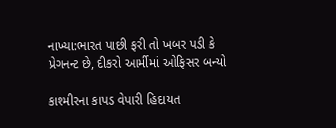નાખ્યા:ભારત પાછી ફરી તો ખબર પડી કે પ્રેગનન્ટ છે, દીકરો આર્મીમાં ઓફિસર બન્યો

કાશ્મીરના કાપડ વેપારી હિદાયત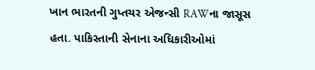ખાન ભારતની ગુપ્તચર એજન્સી RAWના જાસૂસ હતા. પાકિસ્તાની સેનાના અધિકારીઓમાં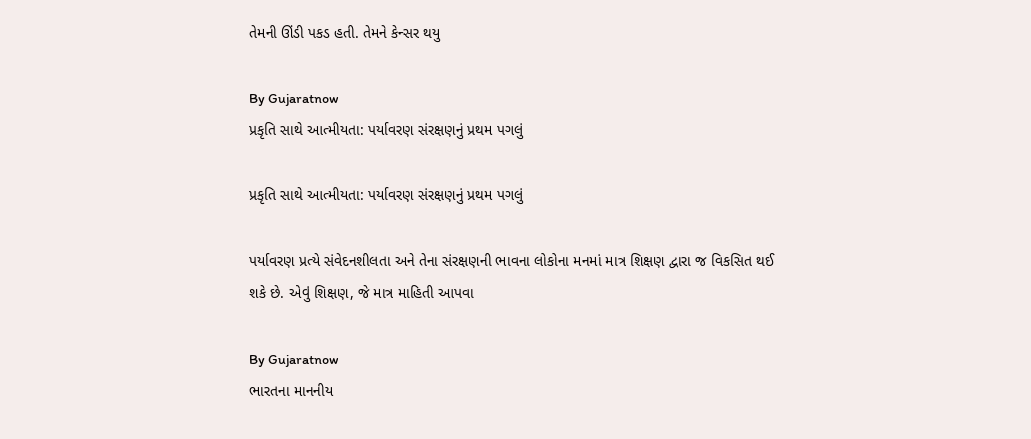તેમની ઊંડી પકડ હતી. તેમને કેન્સર થયુ

By Gujaratnow
પ્રકૃતિ સાથે આત્મીયતા: પર્યાવરણ સંરક્ષણનું પ્રથમ પગલું

પ્રકૃતિ સાથે આત્મીયતા: પર્યાવરણ સંરક્ષણનું પ્રથમ પગલું

પર્યાવરણ પ્રત્યે સંવેદનશીલતા અને તેના સંરક્ષણની ભાવના લોકોના મનમાં માત્ર શિક્ષણ દ્વારા જ વિકસિત થઈ શકે છે. એવું શિક્ષણ, જે માત્ર માહિતી આપવા

By Gujaratnow
ભારતના માનનીય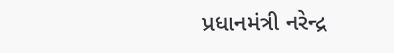પ્રધાનમંત્રી નરેન્દ્ર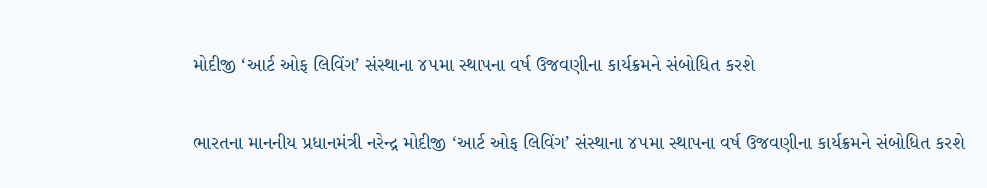મોદીજી ‘આર્ટ ઓફ લિવિંગ’ સંસ્થાના ૪૫મા સ્થાપના વર્ષ ઉજવણીના કાર્યક્રમને સંબોધિત કરશે

ભારતના માનનીય પ્રધાનમંત્રી નરેન્દ્ર મોદીજી ‘આર્ટ ઓફ લિવિંગ’ સંસ્થાના ૪૫મા સ્થાપના વર્ષ ઉજવણીના કાર્યક્રમને સંબોધિત કરશે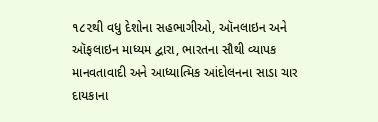૧૮૨થી વધુ દેશોના સહભાગીઓ, ઑનલાઇન અને ઑફલાઇન માધ્યમ દ્વારા, ભારતના સૌથી વ્યાપક માનવતાવાદી અને આધ્યાત્મિક આંદોલનના સાડા ચાર દાયકાના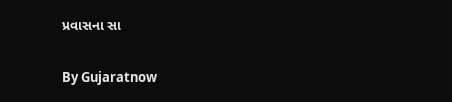પ્રવાસના સા

By Gujaratnow